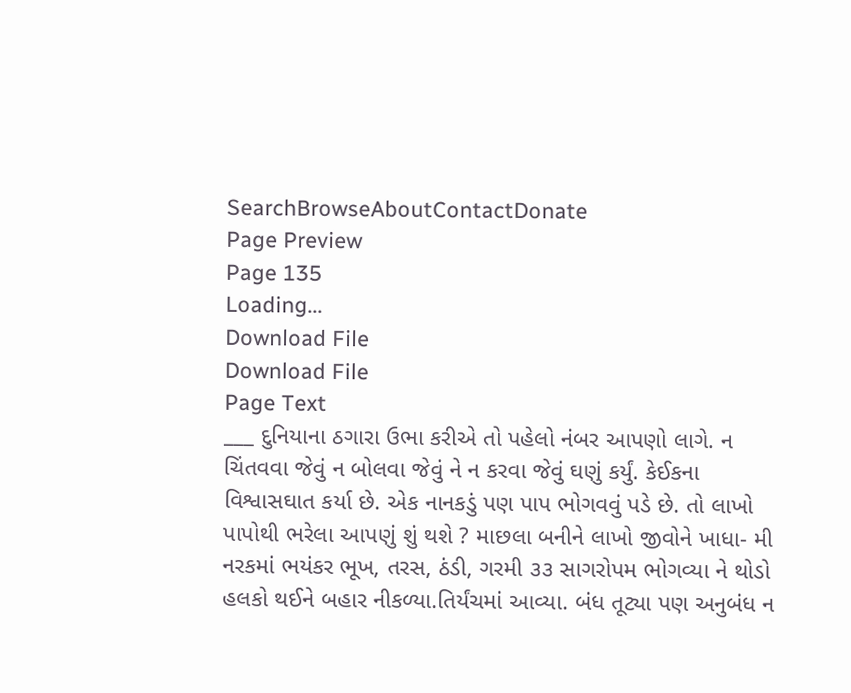SearchBrowseAboutContactDonate
Page Preview
Page 135
Loading...
Download File
Download File
Page Text
___ દુનિયાના ઠગારા ઉભા કરીએ તો પહેલો નંબર આપણો લાગે. ન ચિંતવવા જેવું ન બોલવા જેવું ને ન કરવા જેવું ઘણું કર્યું. કેઈકના વિશ્વાસઘાત કર્યા છે. એક નાનકડું પણ પાપ ભોગવવું પડે છે. તો લાખો પાપોથી ભરેલા આપણું શું થશે ? માછલા બનીને લાખો જીવોને ખાધા- મી નરકમાં ભયંકર ભૂખ, તરસ, ઠંડી, ગરમી ૩૩ સાગરોપમ ભોગવ્યા ને થોડો હલકો થઈને બહાર નીકળ્યા.તિર્યંચમાં આવ્યા. બંધ તૂટ્યા પણ અનુબંધ ન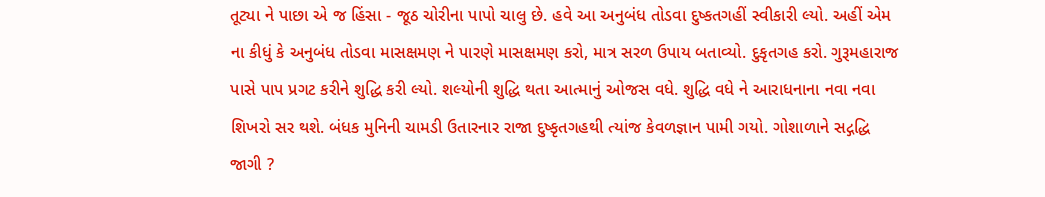તૂટ્યા ને પાછા એ જ હિંસા - જૂઠ ચોરીના પાપો ચાલુ છે. હવે આ અનુબંધ તોડવા દુષ્કતગહીં સ્વીકારી લ્યો. અહીં એમ ના કીધું કે અનુબંધ તોડવા માસક્ષમણ ને પારણે માસક્ષમણ કરો, માત્ર સરળ ઉપાય બતાવ્યો. દુકૃતગહ કરો. ગુરૂમહારાજ પાસે પાપ પ્રગટ કરીને શુદ્ધિ કરી લ્યો. શલ્યોની શુદ્ધિ થતા આત્માનું ઓજસ વધે. શુદ્ધિ વધે ને આરાધનાના નવા નવા શિખરો સર થશે. બંધક મુનિની ચામડી ઉતારનાર રાજા દુષ્કૃતગહથી ત્યાંજ કેવળજ્ઞાન પામી ગયો. ગોશાળાને સદ્ગદ્ધિ જાગી ?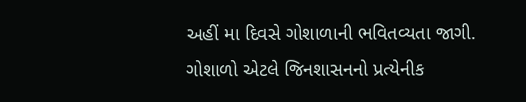અહીં મા દિવસે ગોશાળાની ભવિતવ્યતા જાગી. ગોશાળો એટલે જિનશાસનનો પ્રત્યેનીક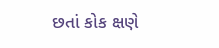છતાં કોક ક્ષણે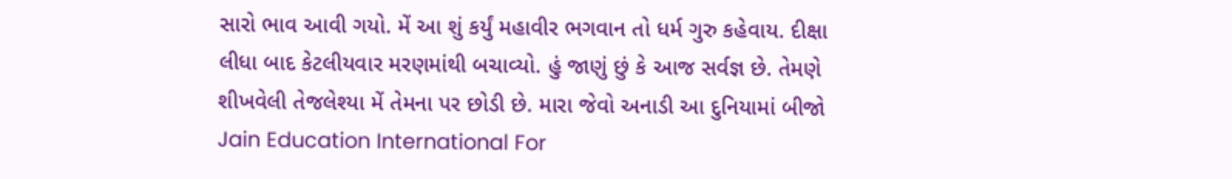સારો ભાવ આવી ગયો. મેં આ શું કર્યું મહાવીર ભગવાન તો ધર્મ ગુરુ કહેવાય. દીક્ષા લીધા બાદ કેટલીયવાર મરણમાંથી બચાવ્યો. હું જાણું છું કે આજ સર્વજ્ઞ છે. તેમણે શીખવેલી તેજલેશ્યા મેં તેમના પર છોડી છે. મારા જેવો અનાડી આ દુનિયામાં બીજો Jain Education International For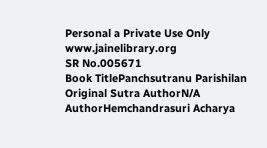Personal a Private Use Only www.jainelibrary.org
SR No.005671
Book TitlePanchsutranu Parishilan
Original Sutra AuthorN/A
AuthorHemchandrasuri Acharya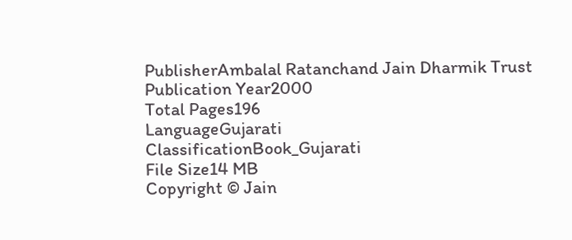PublisherAmbalal Ratanchand Jain Dharmik Trust
Publication Year2000
Total Pages196
LanguageGujarati
ClassificationBook_Gujarati
File Size14 MB
Copyright © Jain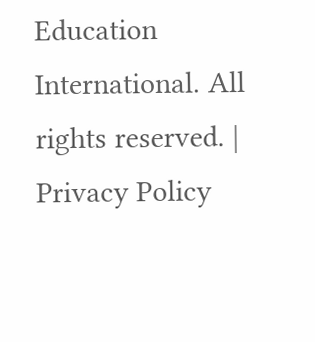Education International. All rights reserved. | Privacy Policy